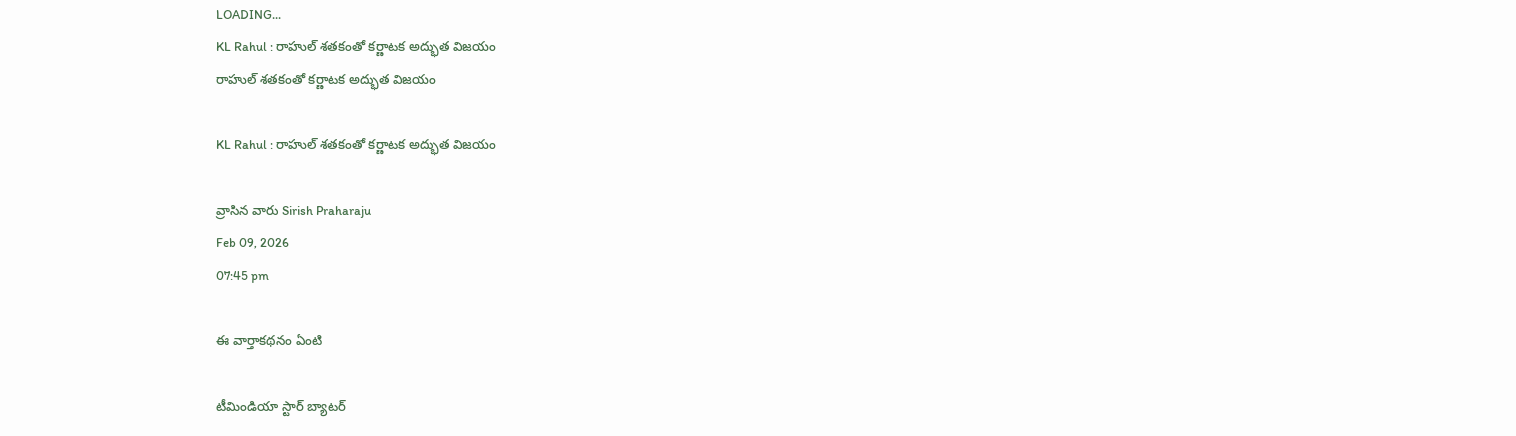LOADING...
KL Rahul : రాహుల్‌ శతకంతో కర్ణాటక అద్భుత విజయం
రాహుల్‌ శతకంతో కర్ణాటక అద్భుత విజయం

KL Rahul : రాహుల్‌ శతకంతో కర్ణాటక అద్భుత విజయం

వ్రాసిన వారు Sirish Praharaju
Feb 09, 2026
07:45 pm

ఈ వార్తాకథనం ఏంటి

టీమిండియా స్టార్‌ బ్యాటర్‌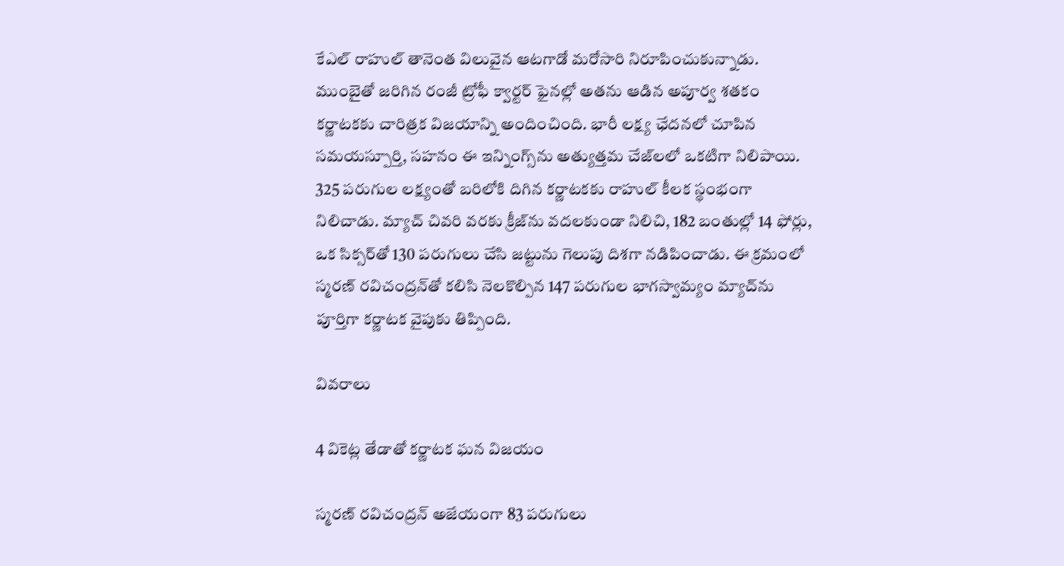కేఎల్‌ రాహుల్ తానెంత విలువైన ఆటగాడో మరోసారి నిరూపించుకున్నాడు. ముంబైతో జరిగిన రంజీ ట్రోఫీ క్వార్టర్‌ ఫైనల్లో అతను ఆడిన అపూర్వ శతకం కర్ణాటకకు చారిత్రక విజయాన్ని అందించింది. భారీ లక్ష్య ఛేదనలో చూపిన సమయస్పూర్తి, సహనం ఈ ఇన్నింగ్స్‌ను అత్యుత్తమ చేజ్‌లలో ఒకటిగా నిలిపాయి. 325 పరుగుల లక్ష్యంతో బరిలోకి దిగిన కర్ణాటకకు రాహుల్‌ కీలక స్థంభంగా నిలిచాడు. మ్యాచ్‌ చివరి వరకు క్రీజ్‌ను వదలకుండా నిలిచి, 182 బంతుల్లో 14 ఫోర్లు, ఒక సిక్సర్‌తో 130 పరుగులు చేసి జట్టును గెలుపు దిశగా నడిపించాడు. ఈ క్రమంలో స్మరణ్‌ రవిచంద్రన్‌తో కలిసి నెలకొల్పిన 147 పరుగుల భాగస్వామ్యం మ్యాచ్‌ను పూర్తిగా కర్ణాటక వైపుకు తిప్పింది.

వివరాలు

4 వికెట్ల తేడాతో కర్ణాటక ఘన విజయం

స్మరణ్‌ రవిచంద్రన్‌ అజేయంగా 83 పరుగులు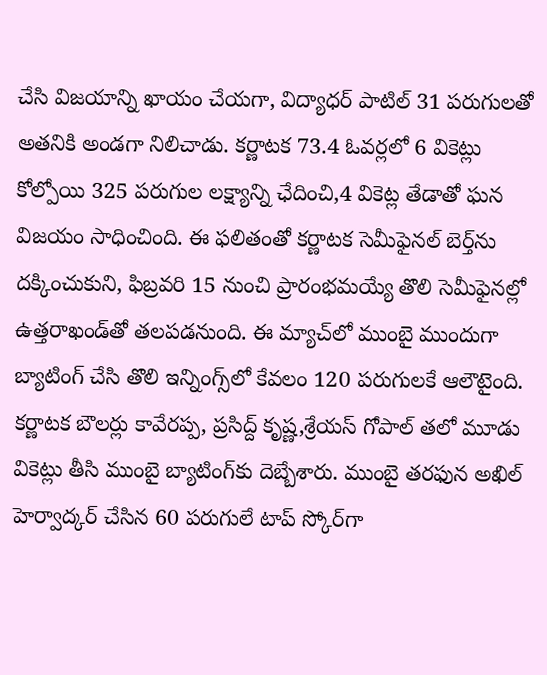చేసి విజయాన్ని ఖాయం చేయగా, విద్యాధర్‌ పాటిల్‌ 31 పరుగులతో అతనికి అండగా నిలిచాడు. కర్ణాటక 73.4 ఓవర్లలో 6 వికెట్లు కోల్పోయి 325 పరుగుల లక్ష్యాన్ని ఛేదించి,4 వికెట్ల తేడాతో ఘన విజయం సాధించింది. ఈ ఫలితంతో కర్ణాటక సెమీఫైనల్‌ బెర్త్‌ను దక్కించుకుని, ఫిబ్రవరి 15 నుంచి ప్రారంభమయ్యే తొలి సెమీఫైనల్లో ఉత్తరాఖండ్‌తో తలపడనుంది. ఈ మ్యాచ్‌లో ముంబై ముందుగా బ్యాటింగ్‌ చేసి తొలి ఇన్నింగ్స్‌లో కేవలం 120 పరుగులకే ఆలౌటైంది. కర్ణాటక బౌలర్లు కావేరప్ప, ప్రసిద్ద్‌ కృష్ణ,శ్రేయస్‌ గోపాల్‌ తలో మూడు వికెట్లు తీసి ముంబై బ్యాటింగ్‌కు దెబ్బేశారు. ముంబై తరఫున అఖిల్‌ హెర్వాద్కర్‌ చేసిన 60 పరుగులే టాప్‌ స్కోర్‌గా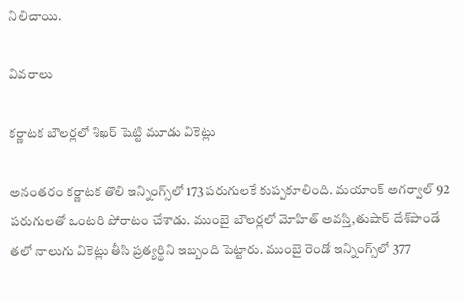నిలిచాయి.

వివరాలు

కర్ణాటక బౌలర్లలో శిఖర్‌ షెట్టి మూడు వికెట్లు

అనంతరం కర్ణాటక తొలి ఇన్నింగ్స్‌లో 173 పరుగులకే కుప్పకూలింది. మయాంక్‌ అగర్వాల్‌ 92 పరుగులతో ఒంటరి పోరాటం చేశాడు. ముంబై బౌలర్లలో మోహిత్‌ అవస్తి,తుషార్‌ దేశ్‌పాండే తలో నాలుగు వికెట్లు తీసి ప్రత్యర్థిని ఇబ్బంది పెట్టారు. ముంబై రెండో ఇన్నింగ్స్‌లో 377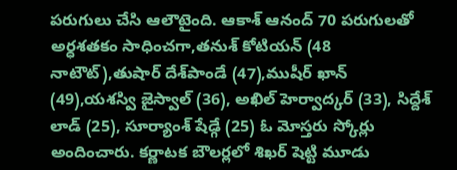పరుగులు చేసి ఆలౌటైంది. ఆకాశ్‌ ఆనంద్‌ 70 పరుగులతో అర్ధశతకం సాధించగా,తనుశ్‌ కోటియన్‌ (48 నాటౌట్‌),తుషార్‌ దేశ్‌పాండే (47),ముషీర్‌ ఖాన్‌ (49),యశస్వి జైస్వాల్‌ (36), అఖిల్‌ హెర్వాద్కర్‌ (33), సిద్దేశ్‌ లాడ్‌ (25), సూర్యాంశ్‌ షేడ్గే (25) ఓ మోస్తరు స్కోర్లు అందించారు. కర్ణాటక బౌలర్లలో శిఖర్‌ షెట్టి మూడు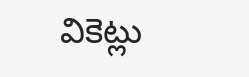వికెట్లు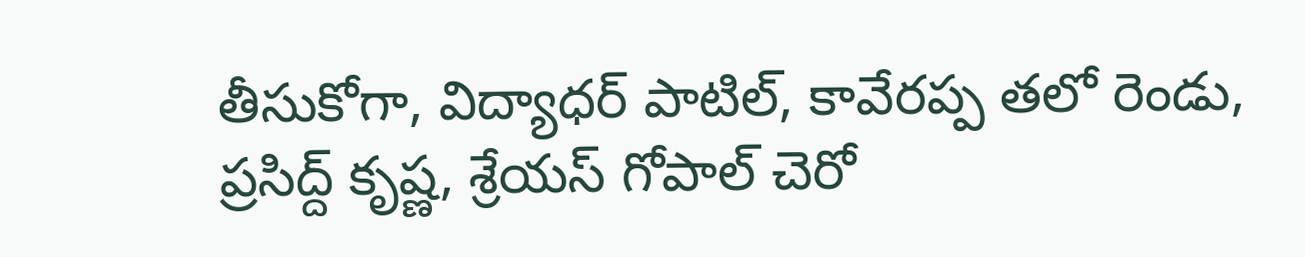తీసుకోగా, విద్యాధర్‌ పాటిల్‌, కావేరప్ప తలో రెండు, ప్రసిద్ద్‌ కృష్ణ, శ్రేయస్‌ గోపాల్‌ చెరో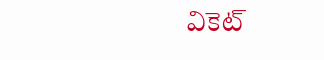వికెట్‌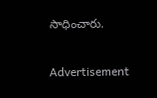సాధించారు.

Advertisement